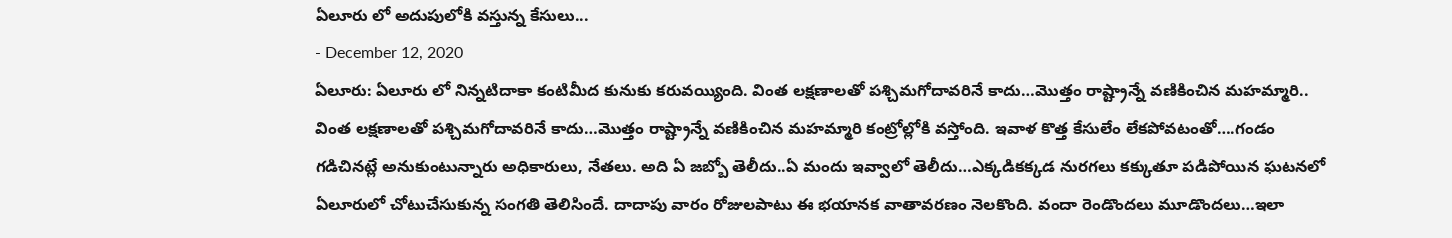ఏలూరు లో అదుపులోకి వస్తున్న కేసులు...
- December 12, 2020
ఏలూరు: ఏలూరు లో నిన్నటిదాకా కంటిమీద కునుకు కరువయ్యింది. వింత లక్షణాలతో పశ్చిమగోదావరినే కాదు…మొత్తం రాష్ట్రాన్నే వణికించిన మహమ్మారి..
వింత లక్షణాలతో పశ్చిమగోదావరినే కాదు…మొత్తం రాష్ట్రాన్నే వణికించిన మహమ్మారి కంట్రోల్లోకి వస్తోంది. ఇవాళ కొత్త కేసులేం లేకపోవటంతో….గండం గడిచినట్లే అనుకుంటున్నారు అధికారులు, నేతలు. అది ఏ జబ్బో తెలీదు..ఏ మందు ఇవ్వాలో తెలీదు…ఎక్కడికక్కడ నురగలు కక్కుతూ పడిపోయిన ఘటనలో ఏలూరులో చోటుచేసుకున్న సంగతి తెలిసిందే. దాదాపు వారం రోజులపాటు ఈ భయానక వాతావరణం నెలకొంది. వందా రెండొందలు మూడొందలు…ఇలా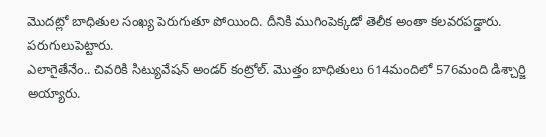మొదట్లో బాధితుల సంఖ్య పెరుగుతూ పోయింది. దీనికి ముగింపెక్కడో తెలీక అంతా కలవరపడ్డారు. పరుగులుపెట్టారు.
ఎలాగైతేనేం.. చివరికి సిట్యువేషన్ అండర్ కంట్రోల్. మొత్తం బాధితులు 614మందిలో 576మంది డిశ్చార్జి అయ్యారు.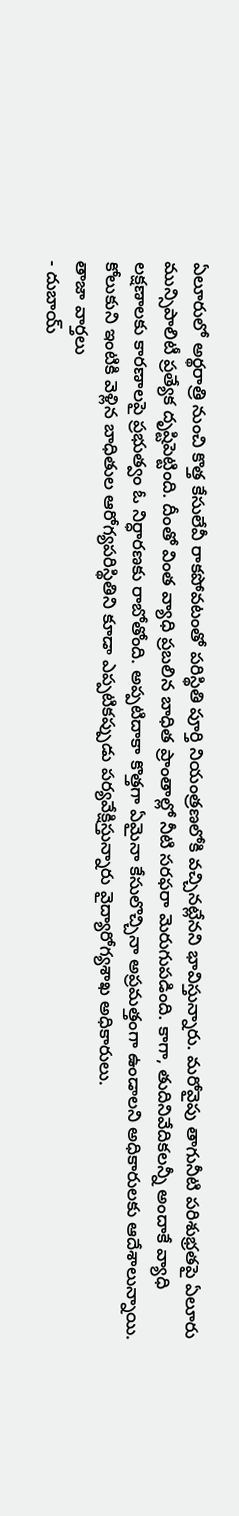ఏలూరులో అర్థరాత్రి నుంచి కొత్త కేసులేవీ రాకపోవటంతో పరిస్థితి పూర్తి నియంత్రణలోకి వచ్చినట్లేనని భావిస్తున్నారు. మరోవైపు తాగునీటి పరిశుభ్రతపై ఏలూరు మున్సిపాలిటీ ప్రత్యేక దృష్టిపెట్టింది. దీంతో వింత వ్యాధి ప్రబలిన బాధిత ప్రాంతాల్లో నీటి సరఫరా మెరుగుపడింది. కాగా, తుదినివేదికలన్నీ అందాకే వ్యాధి లక్షణాలకు కారణాలపై ప్రభుత్వం ఓ నిర్ధారణకు రాబోతోంది. అప్పటిదాకా కొత్తగా ఏమైనా కేసులొచ్చినా అప్రమత్తంగా ఉండాలని అధికారులకు ఆదేశాలున్నాయి. కోలుకుని ఇంటికి వెళ్లిన బాధితుల ఆరోగ్యపరిస్థితిని కూడా ఎప్పటికప్పుడు పర్యవేక్షిస్తున్నారు వైద్యారోగ్యశాఖ అధికారులు.
తాజా వార్తలు
- దుబాయ్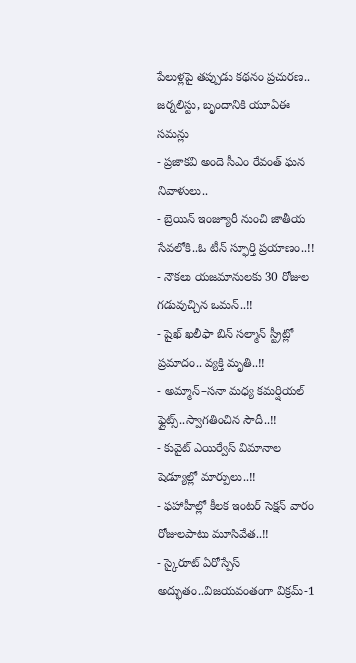పేలుళ్లపై తప్పుడు కథనం ప్రచురణ.. జర్నలిస్టు, బృందానికి యూఏఈ సమన్లు
- ప్రజాకవి అందె సీఎం రేవంత్ ఘన నివాళులు..
- బ్రెయిన్ ఇంజ్యూరీ నుంచి జాతీయ సేవలోకి..ఓ టీన్ స్ఫూర్తి ప్రయాణం..!!
- నౌకలు యజమానులకు 30 రోజుల గడువుచ్చిన ఒమన్..!!
- షైఖ్ ఖలీఫా బిన్ సల్మాన్ స్ట్రీట్లో ప్రమాదం.. వ్యక్తి మృతి..!!
- అమ్మాన్–సనా మధ్య కమర్షియల్ ఫ్లైట్స్..స్వాగతించిన సౌదీ..!!
- కువైట్ ఎయిర్వేస్ విమానాల షెడ్యూల్లో మార్పులు..!!
- ఫహాహీల్లో కీలక ఇంటర్ సెక్షన్ వారం రోజులపాటు మూసివేత..!!
- స్కైరూట్ ఏరోస్పేస్ అద్భుతం..విజయవంతంగా విక్రమ్-1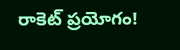రాకెట్ ప్రయోగం!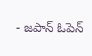- జపాన్ ఓపెన్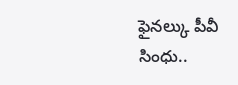ఫైనల్కు పీవీ సింధు..